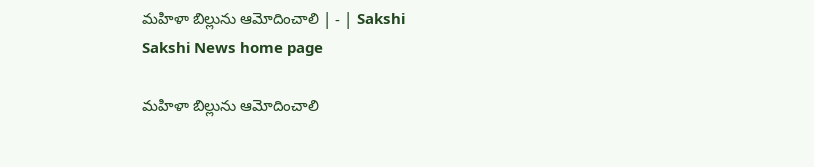మహిళా బిల్లును ఆమోదించాలి | - | Sakshi
Sakshi News home page

మహిళా బిల్లును ఆమోదించాలి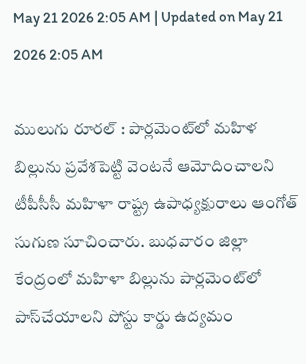May 21 2026 2:05 AM | Updated on May 21 2026 2:05 AM

ములుగు రూరల్‌ : పార్లమెంట్‌లో మహిళ బిల్లును ప్రవేశపెట్టి వెంటనే ఆమోదించాలని టీపీసీసీ మహిళా రాష్ట్ర ఉపాధ్యక్షురాలు ఆంగోత్‌ సుగుణ సూచించారు. బుధవారం జిల్లా కేంద్రంలో మహిళా బిల్లును పార్లమెంట్‌లో పాస్‌చేయాలని పోస్టు కార్డు ఉద్యమం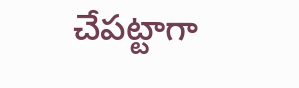చేపట్టాగా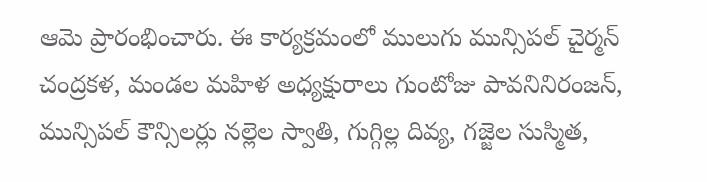ఆమె ప్రారంభించారు. ఈ కార్యక్రమంలో ములుగు మున్సిపల్‌ చైర్మన్‌ చంద్రకళ, మండల మహిళ అధ్యక్షురాలు గుంటోజు పావనినిరంజన్‌, మున్సిపల్‌ కౌన్సిలర్లు నల్లెల స్వాతి, గుగ్గిల్ల దివ్య, గజ్జెల సుస్మిత,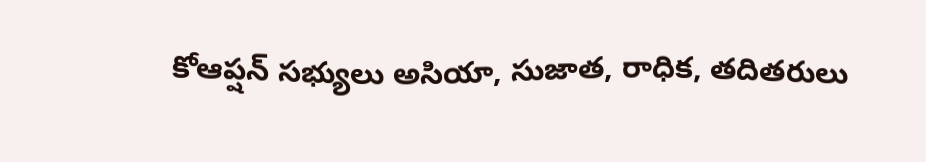కోఆప్షన్‌ సభ్యులు అసియా, సుజాత, రాధిక, తదితరులు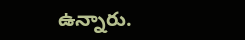ఉన్నారు.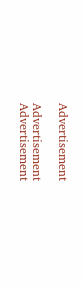Advertisement

Advertisement
Advertisement